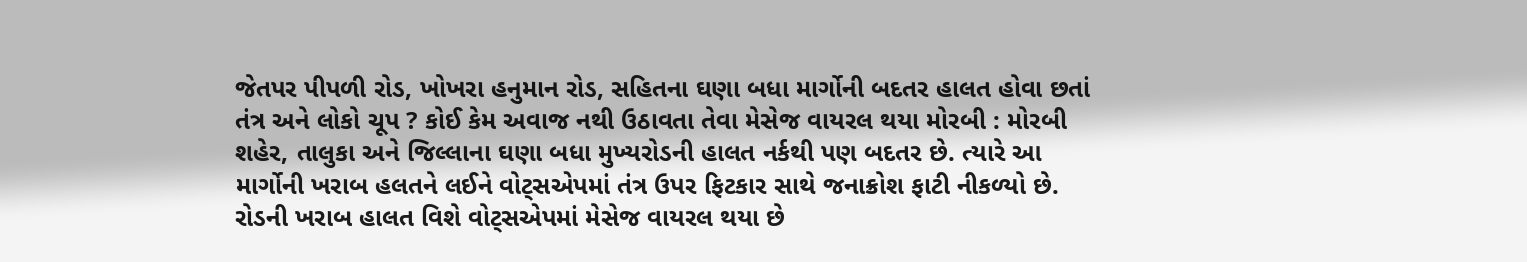જેતપર પીપળી રોડ, ખોખરા હનુમાન રોડ, સહિતના ઘણા બધા માર્ગોની બદતર હાલત હોવા છતાં તંત્ર અને લોકો ચૂપ ? કોઈ કેમ અવાજ નથી ઉઠાવતા તેવા મેસેજ વાયરલ થયા મોરબી : મોરબી શહેર, તાલુકા અને જિલ્લાના ઘણા બધા મુખ્યરોડની હાલત નર્કથી પણ બદતર છે. ત્યારે આ માર્ગોની ખરાબ હલતને લઈને વોટ્સએપમાં તંત્ર ઉપર ફિટકાર સાથે જનાક્રોશ ફાટી નીકળ્યો છે. રોડની ખરાબ હાલત વિશે વોટ્સએપમાં મેસેજ વાયરલ થયા છે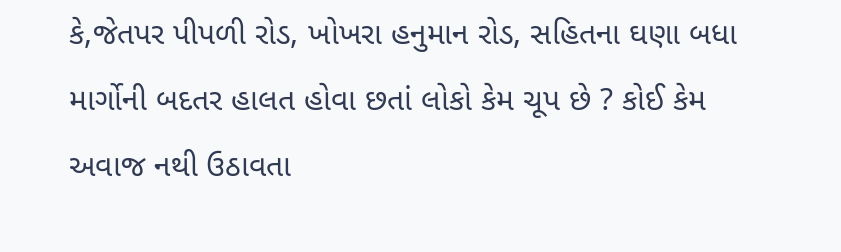કે,જેતપર પીપળી રોડ, ખોખરા હનુમાન રોડ, સહિતના ઘણા બધા માર્ગોની બદતર હાલત હોવા છતાં લોકો કેમ ચૂપ છે ? કોઈ કેમ અવાજ નથી ઉઠાવતા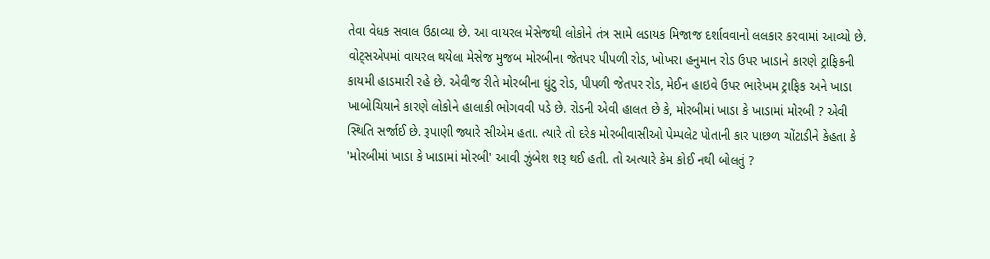તેવા વેધક સવાલ ઉઠાવ્યા છે. આ વાયરલ મેસેજથી લોકોને તંત્ર સામે લડાયક મિજાજ દર્શાવવાનો લલકાર કરવામાં આવ્યો છે. વોટ્સએપમાં વાયરલ થયેલા મેસેજ મુજબ મોરબીના જેતપર પીપળી રોડ, ખોખરા હનુમાન રોડ ઉપર ખાડાને કારણે ટ્રાફિકની કાયમી હાડમારી રહે છે. એવીજ રીતે મોરબીના ઘુંટુ રોડ, પીપળી જેતપર રોડ, મેઈન હાઇવે ઉપર ભારેખમ ટ્રાફિક અને ખાડા ખાબોચિયાને કારણે લોકોને હાલાકી ભોગવવી પડે છે. રોડની એવી હાલત છે કે, મોરબીમાં ખાડા કે ખાડામાં મોરબી ? એવી સ્થિતિ સર્જાઈ છે. રૂપાણી જ્યારે સીએમ હતા. ત્યારે તો દરેક મોરબીવાસીઓ પેમ્પલેટ પોતાની કાર પાછળ ચોંટાડીને કેહતા કે 'મોરબીમાં ખાડા કે ખાડામાં મોરબી' આવી ઝુંબેશ શરૂ થઈ હતી. તો અત્યારે કેમ કોઈ નથી બોલતું ?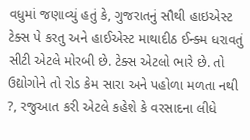વધુમાં જણાવ્યું હતું કે, ગુજરાતનું સૌથી હાઇએસ્ટ ટેક્સ પે કરતુ અને હાઈએસ્ટ માથાદીઠ ઈન્ક્મ ધરાવતું સીટી એટલે મોરબી છે. ટેક્સ એટલો ભારે છે. તો ઉદ્યોગોને તો રોડ કેમ સારા અને પહોળા મળતા નથી ?, રજુઆત કરી એટલે કહેશે કે વરસાદના લીધે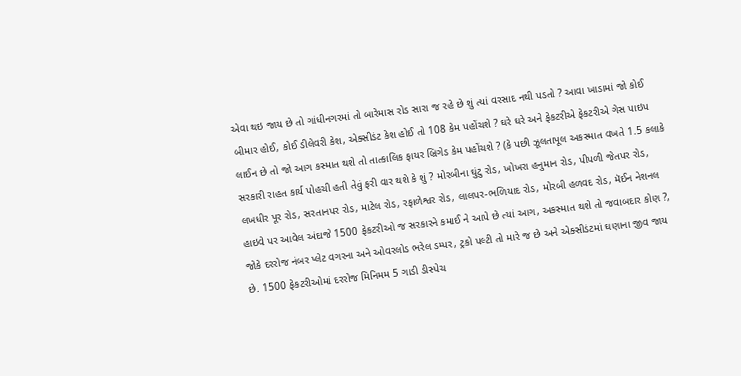એવા થઇ જાય છે તો ગાંધીનગરમાં તો બારેમાસ રોડ સારા જ રહે છે શું ત્યાં વરસાદ નથી પડતો ? આવા ખાડામાં જો કોઈ બીમાર હોઈ, કોઈ ડીલેવરી કેશ, એક્સીડંટ કેશ હોઈ તો 108 કેમ પહોંચશે ? ઘરે ઘરે અને ફેકટરીએ ફેકટરીએ ગેસ પાઇપ લાઈન છે તો જો આગ કસ્માત થશે તો તાત્કાલિક ફાયર બ્રિગેડ કેમ પહોંચશે ? (કે પછી ઝૂલતાપૂલ અકસ્માત વખતે 1.5 કલાકે સરકારી રાહત કાર્ય પોહચી હતી તેવું ફરી વાર થશે કે શું ? મોરબીના ઘુંટુ રોડ, ખોખરા હનુમાન રોડ, પીપળી જેતપર રોડ, લખધીર પૂર રોડ, સરતાનપર રોડ, માટેલ રોડ, રફાળેશ્વર રોડ, લાલપર-ભળિયાદ રોડ, મોરબી હળવદ રોડ, મૅઈન નેશનલ હાઇવે પર આવેલ અંદાજે 1500 ફેકટરીઓ જ સરકારને કમાઈ ને આપે છે ત્યાં આગ, અકસ્માત થશે તો જવાબદાર કોણ ?, જોકે દરરોજ નંબર પ્લેટ વગરના અને ઓવરલોડ ભરેલ ડમ્પર, ટ્રકો પલ્ટી તો મારે જ છે અને એક્સીડંટમાં ઘણાના જીવ જાય છે. 1500 ફેકટરીઓમાં દરરોજ મિનિમમ 5 ગાડી ડીસ્પેચ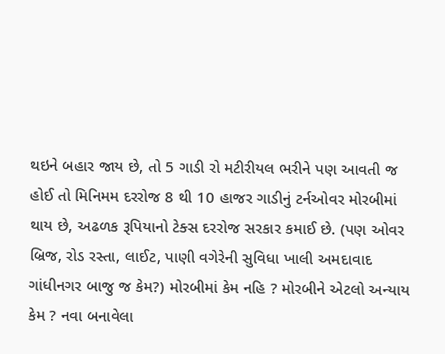થઇને બહાર જાય છે, તો 5 ગાડી રો મટીરીયલ ભરીને પણ આવતી જ હોઈ તો મિનિમમ દરરોજ 8 થી 10 હાજર ગાડીનું ટર્નઓવર મોરબીમાં થાય છે, અઢળક રૂપિયાનો ટેક્સ દરરોજ સરકાર કમાઈ છે. (પણ ઓવર બ્રિજ, રોડ રસ્તા, લાઈટ, પાણી વગેરેની સુવિધા ખાલી અમદાવાદ ગાંધીનગર બાજુ જ કેમ?) મોરબીમાં કેમ નહિ ? મોરબીને એટલો અન્યાય કેમ ? નવા બનાવેલા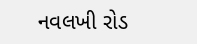નવલખી રોડ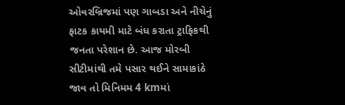ઓવરબ્રિજમાં પણ ગાબડા અને નીચેનું ફાટક કાયમી માટે બંધ કરાતા ટ્રાફિકથી જનતા પરેશાન છે. આજ મોરબી સીટીમાંથી તમે પસાર થઈને સામાકાંઠે જાવ તો મિનિમમ 4 kmમાં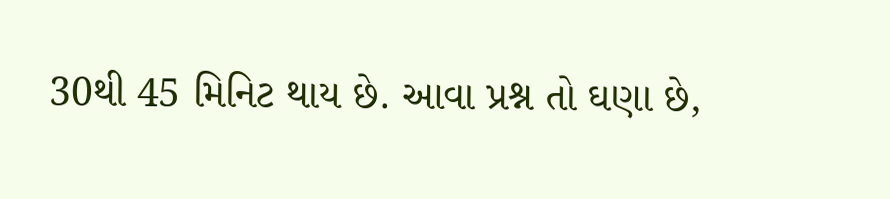30થી 45 મિનિટ થાય છે. આવા પ્રશ્ન તો ઘણા છે,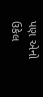પણ એનો ઉકેલ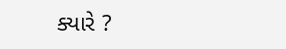ક્યારે ?